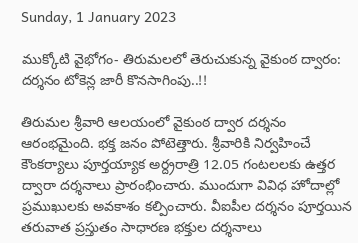Sunday, 1 January 2023

ముక్కోటి వైభోగం- తిరుమలలో తెరుచుకున్న వైకుంఠ ద్వారం: దర్శనం టోకెన్ల జారీ కొనసాగింపు..!!

తిరుమల శ్రీవారి ఆలయంలో వైకుంఠ ద్వార దర్శనం ఆరంభమైంది. భక్త జనం పోటెత్తారు. శ్రీవారికి నిర్వహించే కౌంకర్యాలు పూర్తయ్యాక అర్ద్రరాత్రి 12.05 గంటలలకు ఉత్తర ద్వారా దర్శనాలు ప్రారంభించారు. ముందుగా వివిధ హోదాల్లో ప్రముఖులకు అవకాశం కల్పించారు. వీఐపీల దర్శనం పూర్తయిన తరువాత ప్రస్తుతం సాధారణ భక్తుల దర్శనాలు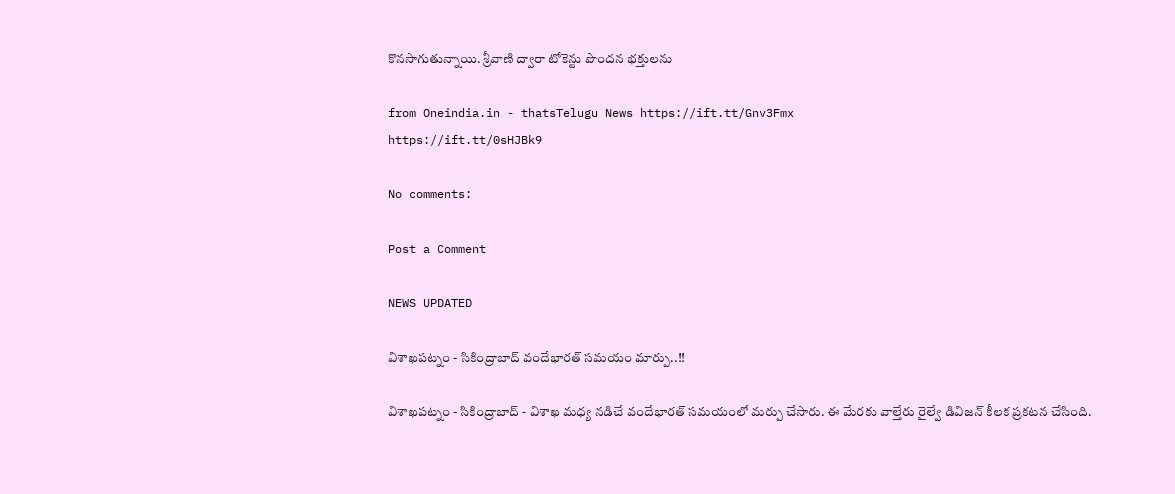కొనసాగుతున్నాయి. శ్రీవాణి ద్వారా టోకెన్టు పొందన భక్తులను

from Oneindia.in - thatsTelugu News https://ift.tt/Gnv3Fmx
https://ift.tt/0sHJBk9

No comments:

Post a Comment

NEWS UPDATED

విశాఖపట్నం - సికింద్రాబాద్ వందేభారత్ సమయం మార్పు..!!

విశాఖపట్నం - సికింద్రాబాద్ - విశాఖ మధ్య నడిచే వందేభారత్ సమయంలో మర్పు చేసారు. ఈ మేరకు వాల్తేరు రైల్వే డివిజన్ కీలక ప్రకటన చేసింది.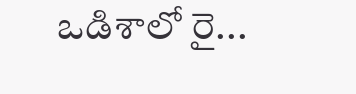ఒడిశాలో రై...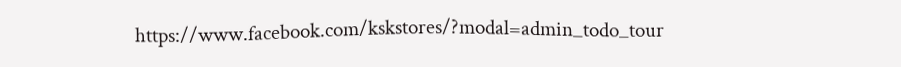https://www.facebook.com/kskstores/?modal=admin_todo_tour